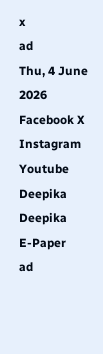x
ad
Thu, 4 June 2026
Facebook X Instagram Youtube
Deepika
Deepika
E-Paper
ad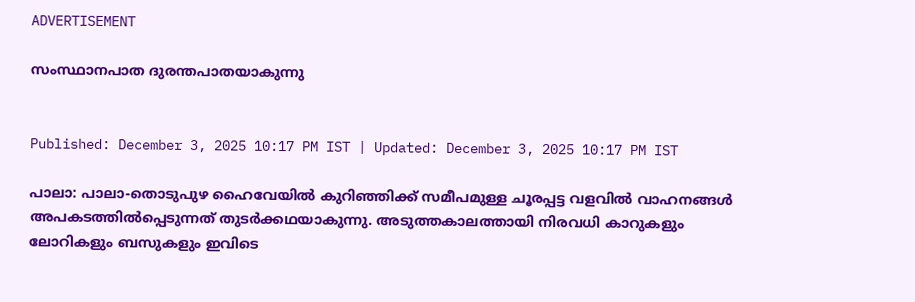ADVERTISEMENT

സംസ്ഥാനപാത ദുരന്തപാതയാകുന്നു


Published: December 3, 2025 10:17 PM IST | Updated: December 3, 2025 10:17 PM IST

പാലാ: പാലാ-തൊടുപുഴ ഹൈവേയിൽ കുറിഞ്ഞിക്ക് സമീപമുള്ള ചൂരപ്പട്ട വളവില്‍ വാഹനങ്ങള്‍ അപകടത്തില്‍പ്പെടുന്നത് തുടര്‍ക്കഥയാകുന്നു. അടുത്തകാലത്തായി നിരവധി കാറുകളും ലോറികളും ബസുകളും ഇവിടെ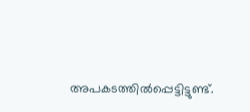അപകടത്തില്‍പ്പെട്ടിട്ടുണ്ട്.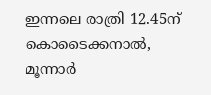ഇന്നലെ രാത്രി 12.45ന് കൊടൈക്കനാല്‍, മൂന്നാര്‍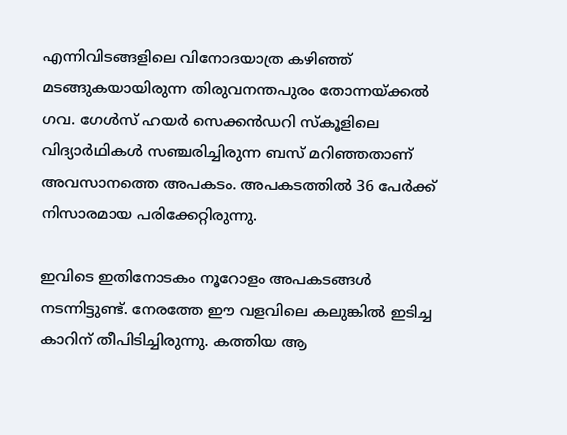എന്നിവിടങ്ങളിലെ വിനോദയാത്ര കഴിഞ്ഞ് മടങ്ങുകയായിരുന്ന തിരുവനന്തപുരം തോന്നയ്ക്കല്‍ ഗവ. ഗേള്‍സ് ഹയര്‍ സെക്കൻഡറി സ്‌കൂളിലെ വിദ്യാര്‍ഥികള്‍ സഞ്ചരിച്ചിരുന്ന ബസ് മറിഞ്ഞതാണ് അവസാനത്തെ അപകടം. അപകടത്തില്‍ 36 പേര്‍ക്ക് നിസാരമായ പരിക്കേറ്റിരുന്നു.

ഇവിടെ ഇതിനോടകം നൂറോളം അപകടങ്ങള്‍ നടന്നിട്ടുണ്ട്. നേരത്തേ ഈ വളവിലെ കലുങ്കില്‍ ഇടിച്ച കാറിന് തീപിടിച്ചിരുന്നു. കത്തിയ ആ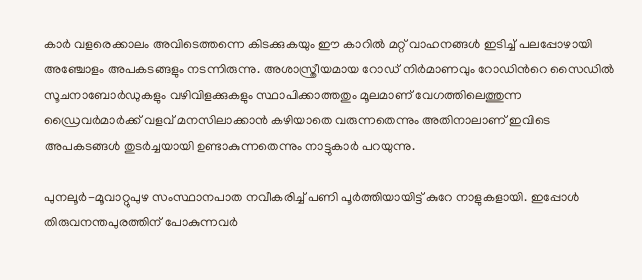കാര്‍ വളരെക്കാലം അവിടെത്തന്നെ കിടക്കുകയും ഈ കാറില്‍ മറ്റ് വാഹനങ്ങള്‍ ഇടിച്ച് പലപ്പോഴായി അഞ്ചോളം അപകടങ്ങളും നടന്നിരുന്നു. അശാസ്ത്രീയമായ റോഡ് നിര്‍മാണവും റോഡിന്‍റെ സൈഡില്‍ സൂചനാബോര്‍ഡുകളും വഴിവിളക്കുകളും സ്ഥാപിക്കാത്തതും മൂലമാണ് വേഗത്തിലെത്തുന്ന ഡ്രൈവര്‍മാര്‍ക്ക് വളവ് മനസിലാക്കാന്‍ കഴിയാതെ വരുന്നതെന്നും അതിനാലാണ് ഇവിടെ അപകടങ്ങള്‍ തുടര്‍ച്ചയായി ഉണ്ടാകുന്നതെന്നും നാട്ടുകാര്‍ പറയുന്നു.

പുനലൂര്‍-മൂവാറ്റുപുഴ സംസ്ഥാനപാത നവീകരിച്ച് പണി പൂര്‍ത്തിയായിട്ട് കുറേ നാളുകളായി. ഇപ്പോള്‍ തിരുവനന്തപുരത്തിന് പോകുന്നവര്‍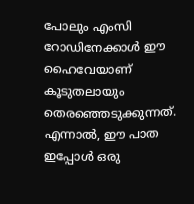പോലും എംസി റോഡിനേക്കാള്‍ ഈ ഹൈവേയാണ് കൂടുതലായും തെരഞ്ഞെടുക്കുന്നത്. എന്നാല്‍, ഈ പാത ഇപ്പോള്‍ ഒരു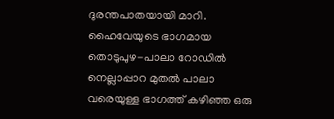ദുരന്തപാതയായി മാറി. ഹൈവേയുടെ ഭാഗമായ തൊടുപുഴ-പാലാ റോഡില്‍ നെല്ലാപ്പാറ മുതല്‍ പാലാ വരെയുള്ള ഭാഗത്ത് കഴിഞ്ഞ ഒരു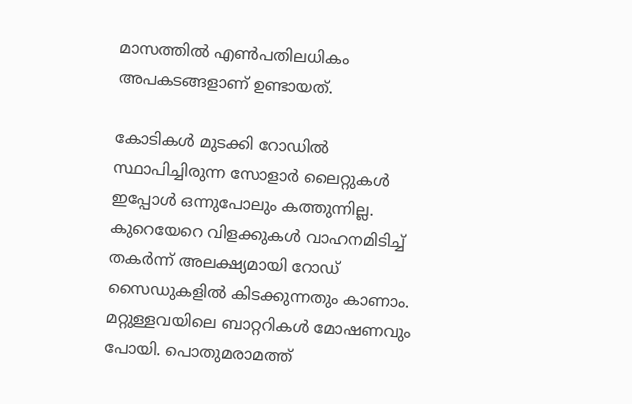മാസത്തില്‍ എണ്‍പതിലധികം അപകടങ്ങളാണ് ഉണ്ടായത്.

കോടികള്‍ മുടക്കി റോഡില്‍ സ്ഥാപിച്ചിരുന്ന സോളാര്‍ ലൈറ്റുകള്‍ ഇപ്പോള്‍ ഒന്നുപോലും കത്തുന്നില്ല. കുറെയേറെ വിളക്കുകള്‍ വാഹനമിടിച്ച് തകര്‍ന്ന് അലക്ഷ്യമായി റോഡ് സൈഡുകളില്‍ കിടക്കുന്നതും കാണാം. മറ്റുള്ളവയിലെ ബാറ്ററികള്‍ മോഷണവും പോയി. പൊതുമരാമത്ത്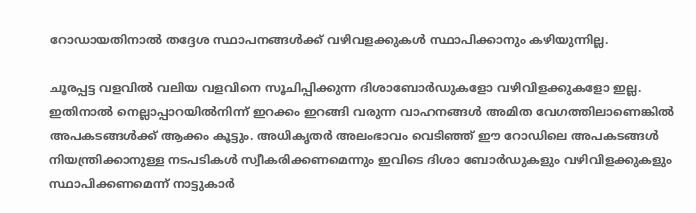റോഡായതിനാല്‍ തദ്ദേശ സ്ഥാപനങ്ങള്‍ക്ക് വഴിവളക്കുകള്‍ സ്ഥാപിക്കാനും കഴിയുന്നില്ല.

ചൂരപ്പട്ട വളവില്‍ വലിയ വളവിനെ സൂചിപ്പിക്കുന്ന ദിശാബോര്‍ഡുകളോ വഴിവിളക്കുകളോ ഇല്ല. ഇതിനാല്‍ നെല്ലാപ്പാറയില്‍നിന്ന് ഇറക്കം ഇറങ്ങി വരുന്ന വാഹനങ്ങള്‍ അമിത വേഗത്തിലാണെങ്കിൽ അപകടങ്ങള്‍ക്ക് ആക്കം കൂട്ടും. അധികൃതർ അലംഭാവം വെടിഞ്ഞ് ഈ റോഡിലെ അപകടങ്ങള്‍ നിയന്ത്രിക്കാനുള്ള നടപടികള്‍ സ്വീകരിക്കണമെന്നും ഇവിടെ ദിശാ ബോര്‍ഡുകളും വഴിവിളക്കുകളും സ്ഥാപിക്കണമെന്ന് നാട്ടുകാര്‍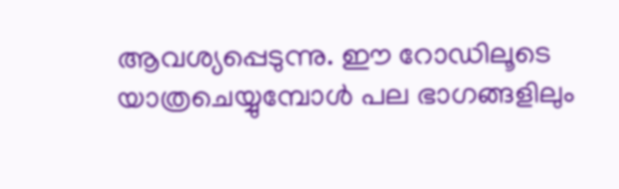ആവശ്യപ്പെടുന്നു. ഈ റോഡിലൂടെ യാത്രചെയ്യുമ്പോള്‍ പല ഭാഗങ്ങളിലും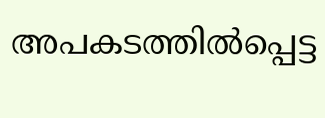അപകടത്തില്‍പ്പെട്ട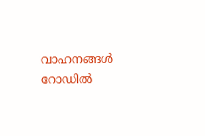വാഹനങ്ങള്‍ റോഡില്‍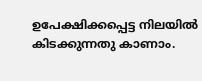ഉപേക്ഷിക്കപ്പെട്ട നിലയില്‍ കിടക്കുന്നതു കാണാം.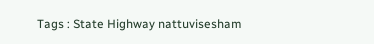Tags : State Highway nattuvisesham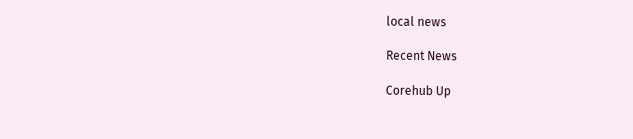local news

Recent News

Corehub Up